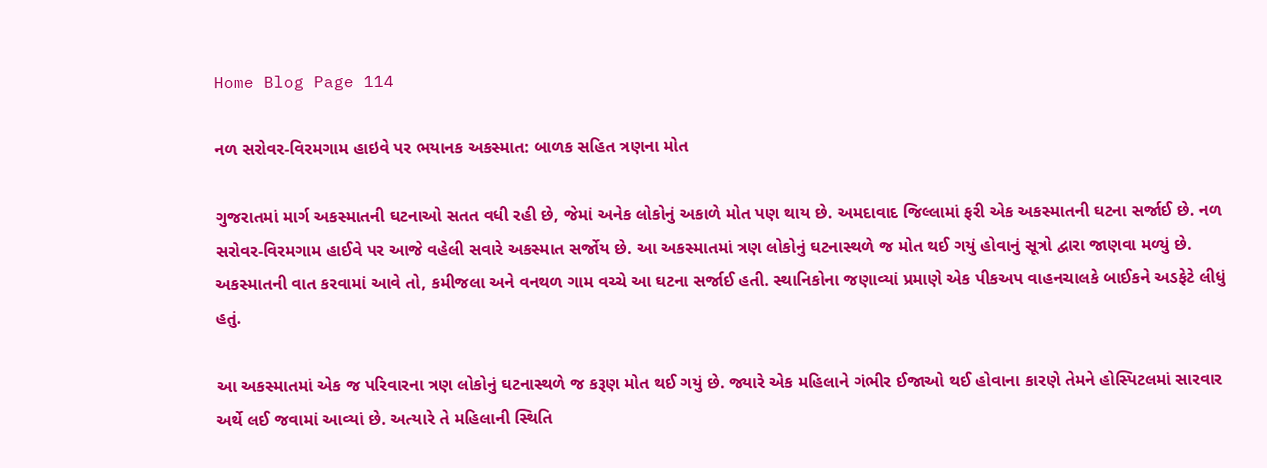Home Blog Page 114

નળ સરોવર-વિરમગામ હાઇવે પર ભયાનક અકસ્માત: બાળક સહિત ત્રણના મોત

ગુજરાતમાં માર્ગ અકસ્માતની ઘટનાઓ સતત વધી રહી છે, જેમાં અનેક લોકોનું અકાળે મોત પણ થાય છે. અમદાવાદ જિલ્લામાં ફરી એક અકસ્માતની ઘટના સર્જાઈ છે. નળ સરોવર-વિરમગામ હાઈવે પર આજે વહેલી સવારે અકસ્માત સર્જોય છે. આ અકસ્માતમાં ત્રણ લોકોનું ઘટનાસ્થળે જ મોત થઈ ગયું હોવાનું સૂત્રો દ્વારા જાણવા મળ્યું છે. અકસ્માતની વાત કરવામાં આવે તો, કમીજલા અને વનથળ ગામ વચ્ચે આ ઘટના સર્જાઈ હતી. સ્થાનિકોના જણાવ્યાં પ્રમાણે એક પીકઅપ વાહનચાલકે બાઈકને અડફેટે લીધું હતું.

આ અકસ્માતમાં એક જ પરિવારના ત્રણ લોકોનું ઘટનાસ્થળે જ કરૂણ મોત થઈ ગયું છે. જ્યારે એક મહિલાને ગંભીર ઈજાઓ થઈ હોવાના કારણે તેમને હોસ્પિટલમાં સારવાર અર્થે લઈ જવામાં આવ્યાં છે. અત્યારે તે મહિલાની સ્થિતિ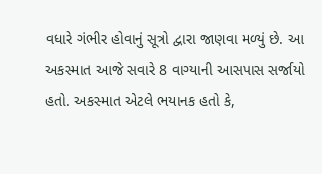વધારે ગંભીર હોવાનું સૂત્રો દ્વારા જાણવા મળ્યું છે. આ અકસ્માત આજે સવારે 8 વાગ્યાની આસપાસ સર્જાયો હતો. અકસ્માત એટલે ભયાનક હતો કે,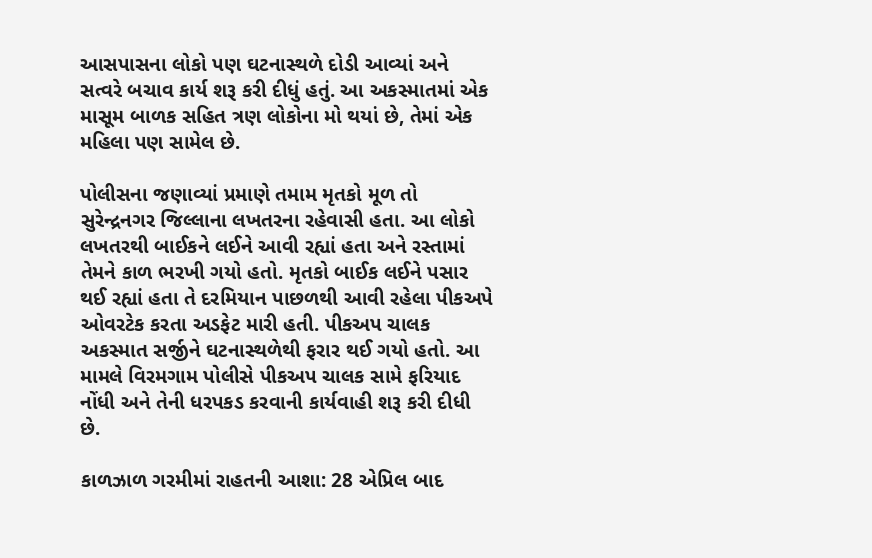આસપાસના લોકો પણ ઘટનાસ્થળે દોડી આવ્યાં અને સત્વરે બચાવ કાર્ય શરૂ કરી દીધું હતું. આ અકસ્માતમાં એક માસૂમ બાળક સહિત ત્રણ લોકોના મો થયાં છે, તેમાં એક મહિલા પણ સામેલ છે.

પોલીસના જણાવ્યાં પ્રમાણે તમામ મૃતકો મૂળ તો સુરેન્દ્રનગર જિલ્લાના લખતરના રહેવાસી હતા. આ લોકો લખતરથી બાઈકને લઈને આવી રહ્યાં હતા અને રસ્તામાં તેમને કાળ ભરખી ગયો હતો. મૃતકો બાઈક લઈને પસાર થઈ રહ્યાં હતા તે દરમિયાન પાછળથી આવી રહેલા પીકઅપે ઓવરટેક કરતા અડફેટ મારી હતી. પીકઅપ ચાલક અકસ્માત સર્જીને ઘટનાસ્થળેથી ફરાર થઈ ગયો હતો. આ મામલે વિરમગામ પોલીસે પીકઅપ ચાલક સામે ફરિયાદ નોંધી અને તેની ધરપકડ કરવાની કાર્યવાહી શરૂ કરી દીધી છે.

કાળઝાળ ગરમીમાં રાહતની આશા: 28 એપ્રિલ બાદ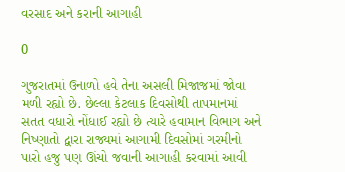વરસાદ અને કરાની આગાહી

0

ગુજરાતમાં ઉનાળો હવે તેના અસલી મિજાજમાં જોવા મળી રહ્યો છે. છેલ્લા કેટલાક દિવસોથી તાપમાનમાં સતત વધારો નોંધાઈ રહ્યો છે ત્યારે હવામાન વિભાગ અને નિષ્ણાતો દ્વારા રાજ્યમાં આગામી દિવસોમાં ગરમીનો પારો હજુ પણ ઊંચો જવાની આગાહી કરવામાં આવી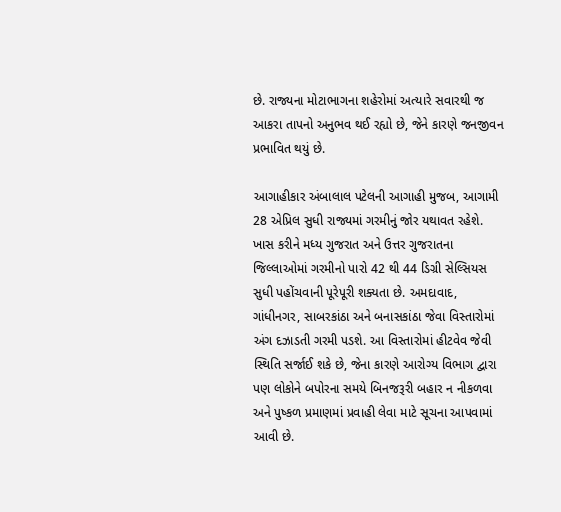છે. રાજ્યના મોટાભાગના શહેરોમાં અત્યારે સવારથી જ આકરા તાપનો અનુભવ થઈ રહ્યો છે, જેને કારણે જનજીવન પ્રભાવિત થયું છે.

આગાહીકાર અંબાલાલ પટેલની આગાહી મુજબ, આગામી 28 એપ્રિલ સુધી રાજ્યમાં ગરમીનું જોર યથાવત રહેશે. ખાસ કરીને મધ્ય ગુજરાત અને ઉત્તર ગુજરાતના જિલ્લાઓમાં ગરમીનો પારો 42 થી 44 ડિગ્રી સેલ્સિયસ સુધી પહોંચવાની પૂરેપૂરી શક્યતા છે. અમદાવાદ, ગાંધીનગર, સાબરકાંઠા અને બનાસકાંઠા જેવા વિસ્તારોમાં અંગ દઝાડતી ગરમી પડશે. આ વિસ્તારોમાં હીટવેવ જેવી સ્થિતિ સર્જાઈ શકે છે, જેના કારણે આરોગ્ય વિભાગ દ્વારા પણ લોકોને બપોરના સમયે બિનજરૂરી બહાર ન નીકળવા અને પુષ્કળ પ્રમાણમાં પ્રવાહી લેવા માટે સૂચના આપવામાં આવી છે.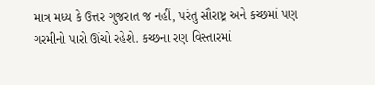માત્ર મધ્ય કે ઉત્તર ગુજરાત જ નહીં, પરંતુ સૌરાષ્ટ્ર અને કચ્છમાં પણ ગરમીનો પારો ઊંચો રહેશે. કચ્છના રણ વિસ્તારમાં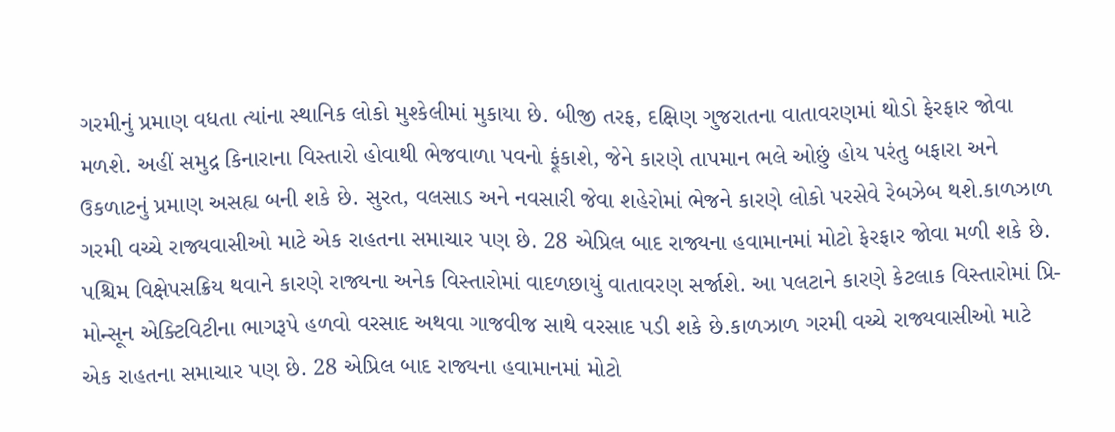ગરમીનું પ્રમાણ વધતા ત્યાંના સ્થાનિક લોકો મુશ્કેલીમાં મુકાયા છે. બીજી તરફ, દક્ષિણ ગુજરાતના વાતાવરણમાં થોડો ફેરફાર જોવા મળશે. અહીં સમુદ્ર કિનારાના વિસ્તારો હોવાથી ભેજવાળા પવનો ફૂંકાશે, જેને કારણે તાપમાન ભલે ઓછું હોય પરંતુ બફારા અને ઉકળાટનું પ્રમાણ અસહ્ય બની શકે છે. સુરત, વલસાડ અને નવસારી જેવા શહેરોમાં ભેજને કારણે લોકો પરસેવે રેબઝેબ થશે.કાળઝાળ ગરમી વચ્ચે રાજ્યવાસીઓ માટે એક રાહતના સમાચાર પણ છે. 28 એપ્રિલ બાદ રાજ્યના હવામાનમાં મોટો ફેરફાર જોવા મળી શકે છે. પશ્ચિમ વિક્ષેપસક્રિય થવાને કારણે રાજ્યના અનેક વિસ્તારોમાં વાદળછાયું વાતાવરણ સર્જાશે. આ પલટાને કારણે કેટલાક વિસ્તારોમાં પ્રિ-મોન્સૂન એક્ટિવિટીના ભાગરૂપે હળવો વરસાદ અથવા ગાજવીજ સાથે વરસાદ પડી શકે છે.કાળઝાળ ગરમી વચ્ચે રાજ્યવાસીઓ માટે એક રાહતના સમાચાર પણ છે. 28 એપ્રિલ બાદ રાજ્યના હવામાનમાં મોટો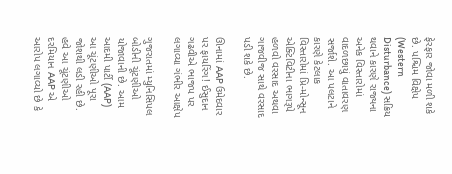ફેરફાર જોવા મળી શકે છે. પશ્ચિમ વિક્ષેપ (Western Disturbance) સક્રિય થવાને કારણે રાજ્યના અનેક વિસ્તારોમાં વાદળછાયું વાતાવરણ સર્જાશે. આ પલટાને કારણે કેટલાક વિસ્તારોમાં પ્રિ-મોન્સૂન એક્ટિવિટીના ભાગરૂપે હળવો વરસાદ અથવા ગાજવીજ સાથે વરસાદ પડી શકે છે.

ઊનામાં AAP ઉમેદવાર પર ફાયરિંગ! ઈસુદાન ગઢવીએ ભાજપ પર લગાવ્યા ગંભીર આક્ષેપ

ગુજરાતમાં મ્યુનિસિપલ બોડીની ચૂંટણીઓ યોજાવાની છે. આમ આદમી પાર્ટી (AAP) આ ચૂંટણીઓ પૂરા જોશથી લડી રહી છે. હવે આ ચૂંટણીઓ દરમિયાન AAP એ આરોપ લગાવ્યો છે કે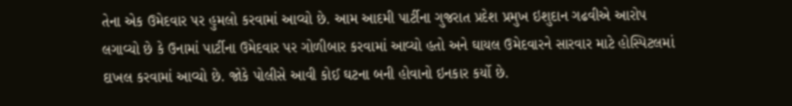તેના એક ઉમેદવાર પર હુમલો કરવામાં આવ્યો છે. આમ આદમી પાર્ટીના ગુજરાત પ્રદેશ પ્રમુખ ઇશુદાન ગઢવીએ આરોપ લગાવ્યો છે કે ઉનામાં પાર્ટીના ઉમેદવાર પર ગોળીબાર કરવામાં આવ્યો હતો અને ઘાયલ ઉમેદવારને સારવાર માટે હોસ્પિટલમાં દાખલ કરવામાં આવ્યો છે. જોકે પોલીસે આવી કોઈ ઘટના બની હોવાનો ઇનકાર કર્યો છે.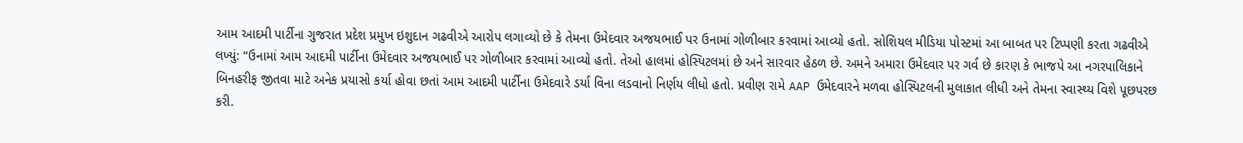આમ આદમી પાર્ટીના ગુજરાત પ્રદેશ પ્રમુખ ઇશુદાન ગઢવીએ આરોપ લગાવ્યો છે કે તેમના ઉમેદવાર અજયભાઈ પર ઉનામાં ગોળીબાર કરવામાં આવ્યો હતો. સોશિયલ મીડિયા પોસ્ટમાં આ બાબત પર ટિપ્પણી કરતા ગઢવીએ લખ્યું: “ઉનામાં આમ આદમી પાર્ટીના ઉમેદવાર અજયભાઈ પર ગોળીબાર કરવામાં આવ્યો હતો. તેઓ હાલમાં હોસ્પિટલમાં છે અને સારવાર હેઠળ છે. અમને અમારા ઉમેદવાર પર ગર્વ છે કારણ કે ભાજપે આ નગરપાલિકાને બિનહરીફ જીતવા માટે અનેક પ્રયાસો કર્યા હોવા છતાં આમ આદમી પાર્ટીના ઉમેદવારે ડર્યા વિના લડવાનો નિર્ણય લીધો હતો. પ્રવીણ રામે AAP ઉમેદવારને મળવા હોસ્પિટલની મુલાકાત લીધી અને તેમના સ્વાસ્થ્ય વિશે પૂછપરછ કરી.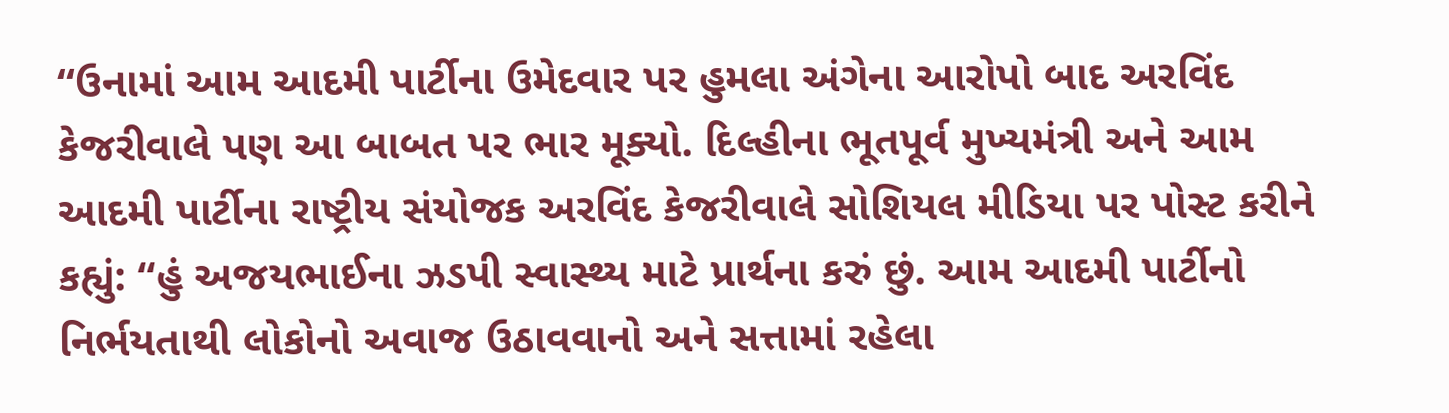“ઉનામાં આમ આદમી પાર્ટીના ઉમેદવાર પર હુમલા અંગેના આરોપો બાદ અરવિંદ કેજરીવાલે પણ આ બાબત પર ભાર મૂક્યો. દિલ્હીના ભૂતપૂર્વ મુખ્યમંત્રી અને આમ આદમી પાર્ટીના રાષ્ટ્રીય સંયોજક અરવિંદ કેજરીવાલે સોશિયલ મીડિયા પર પોસ્ટ કરીને કહ્યું: “હું અજયભાઈના ઝડપી સ્વાસ્થ્ય માટે પ્રાર્થના કરું છું. આમ આદમી પાર્ટીનો નિર્ભયતાથી લોકોનો અવાજ ઉઠાવવાનો અને સત્તામાં રહેલા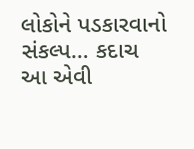લોકોને પડકારવાનો સંકલ્પ… કદાચ આ એવી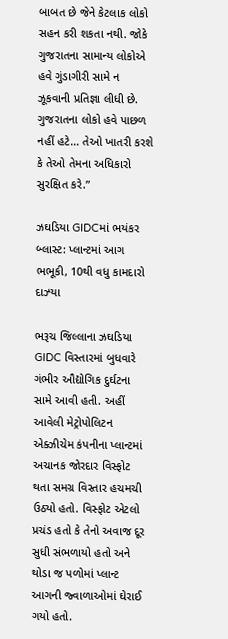બાબત છે જેને કેટલાક લોકો સહન કરી શકતા નથી. જોકે ગુજરાતના સામાન્ય લોકોએ હવે ગુંડાગીરી સામે ન ઝૂકવાની પ્રતિજ્ઞા લીધી છે. ગુજરાતના લોકો હવે પાછળ નહીં હટે… તેઓ ખાતરી કરશે કે તેઓ તેમના અધિકારો સુરક્ષિત કરે.”

ઝઘડિયા GIDCમાં ભયંકર બ્લાસ્ટ: પ્લાન્ટમાં આગ ભભૂકી, 10થી વધુ કામદારો દાઝ્યા

ભરૂચ જિલ્લાના ઝઘડિયા GIDC વિસ્તારમાં બુધવારે ગંભીર ઔદ્યોગિક દુર્ઘટના સામે આવી હતી. અહીં આવેલી મેટ્રોપોલિટન એક્ઝીચેમ કંપનીના પ્લાન્ટમાં અચાનક જોરદાર વિસ્ફોટ થતા સમગ્ર વિસ્તાર હચમચી ઉઠ્યો હતો. વિસ્ફોટ એટલો પ્રચંડ હતો કે તેનો અવાજ દૂર સુધી સંભળાયો હતો અને થોડા જ પળોમાં પ્લાન્ટ આગની જ્વાળાઓમાં ઘેરાઈ ગયો હતો.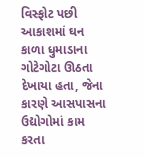વિસ્ફોટ પછી આકાશમાં ઘન કાળા ધુમાડાના ગોટેગોટા ઊઠતા દેખાયા હતા, જેના કારણે આસપાસના ઉદ્યોગોમાં કામ કરતા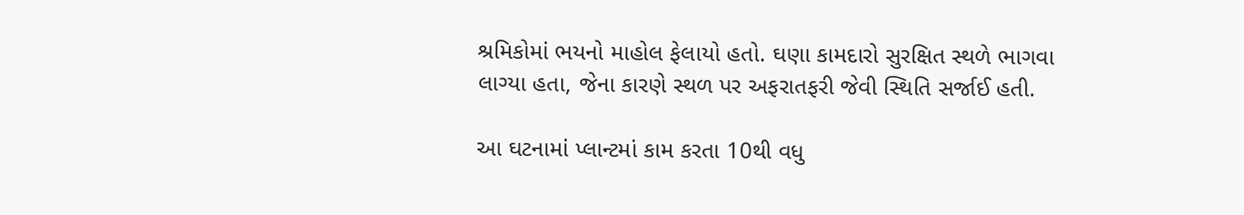શ્રમિકોમાં ભયનો માહોલ ફેલાયો હતો. ઘણા કામદારો સુરક્ષિત સ્થળે ભાગવા લાગ્યા હતા, જેના કારણે સ્થળ પર અફરાતફરી જેવી સ્થિતિ સર્જાઈ હતી.

આ ઘટનામાં પ્લાન્ટમાં કામ કરતા 10થી વધુ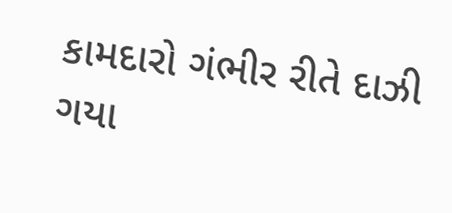કામદારો ગંભીર રીતે દાઝી ગયા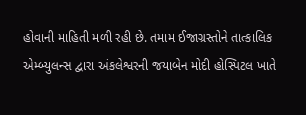હોવાની માહિતી મળી રહી છે. તમામ ઈજાગ્રસ્તોને તાત્કાલિક એમ્બ્યુલન્સ દ્વારા અંકલેશ્વરની જયાબેન મોદી હોસ્પિટલ ખાતે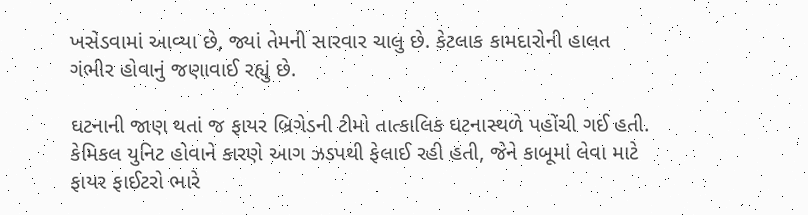ખસેડવામાં આવ્યા છે, જ્યાં તેમની સારવાર ચાલુ છે. કેટલાક કામદારોની હાલત ગંભીર હોવાનું જણાવાઈ રહ્યું છે.

ઘટનાની જાણ થતાં જ ફાયર બ્રિગેડની ટીમો તાત્કાલિક ઘટનાસ્થળે પહોંચી ગઈ હતી. કેમિકલ યુનિટ હોવાને કારણે આગ ઝડપથી ફેલાઈ રહી હતી, જેને કાબૂમાં લેવા માટે ફાયર ફાઈટરો ભારે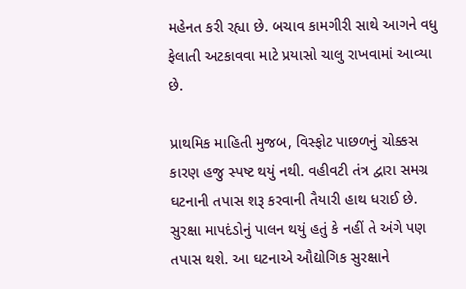મહેનત કરી રહ્યા છે. બચાવ કામગીરી સાથે આગને વધુ ફેલાતી અટકાવવા માટે પ્રયાસો ચાલુ રાખવામાં આવ્યા છે.

પ્રાથમિક માહિતી મુજબ, વિસ્ફોટ પાછળનું ચોક્કસ કારણ હજુ સ્પષ્ટ થયું નથી. વહીવટી તંત્ર દ્વારા સમગ્ર ઘટનાની તપાસ શરૂ કરવાની તૈયારી હાથ ધરાઈ છે. સુરક્ષા માપદંડોનું પાલન થયું હતું કે નહીં તે અંગે પણ તપાસ થશે. આ ઘટનાએ ઔદ્યોગિક સુરક્ષાને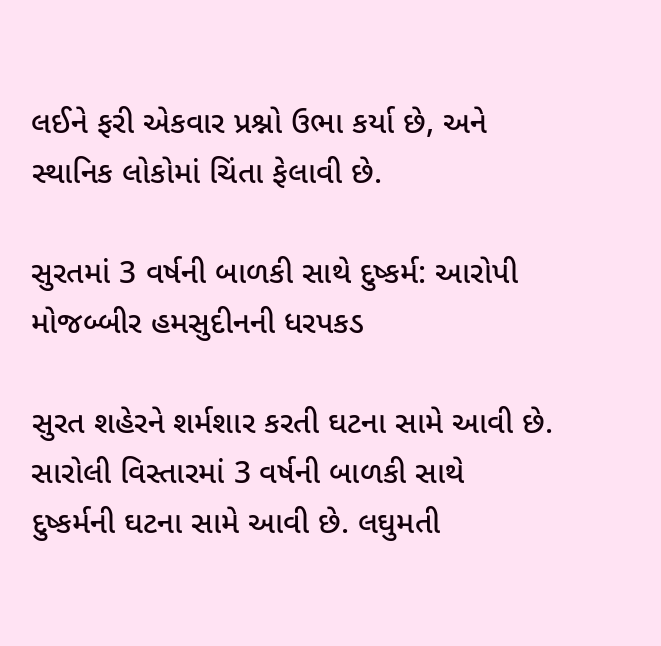લઈને ફરી એકવાર પ્રશ્નો ઉભા કર્યા છે, અને સ્થાનિક લોકોમાં ચિંતા ફેલાવી છે.

સુરતમાં 3 વર્ષની બાળકી સાથે દુષ્કર્મ: આરોપી મોજબ્બીર હમસુદીનની ધરપકડ

સુરત શહેરને શર્મશાર કરતી ઘટના સામે આવી છે. સારોલી વિસ્તારમાં 3 વર્ષની બાળકી સાથે દુષ્કર્મની ઘટના સામે આવી છે. લઘુમતી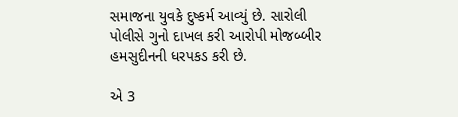સમાજના યુવકે દુષ્કર્મ આવ્યું છે. સારોલી પોલીસે ગુનો દાખલ કરી આરોપી મોજબ્બીર હમસુદીનની ધરપકડ કરી છે.

એ 3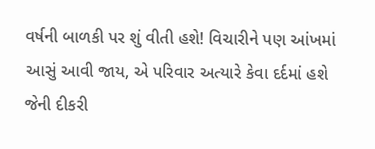વર્ષની બાળકી પર શું વીતી હશે! વિચારીને પણ આંખમાં આસું આવી જાય, એ પરિવાર અત્યારે કેવા દર્દમાં હશે જેની દીકરી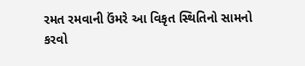રમત રમવાની ઉંમરે આ વિકૃત સ્થિતિનો સામનો કરવો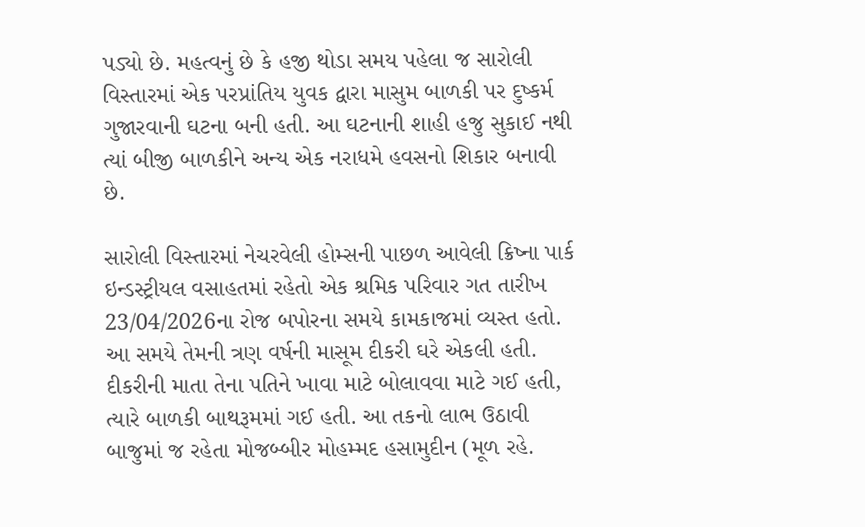પડ્યો છે. મહત્વનું છે કે હજી થોડા સમય પહેલા જ સારોલી વિસ્તારમાં એક પરપ્રાંતિય યુવક દ્વારા માસુમ બાળકી પર દુષ્કર્મ ગુજારવાની ઘટના બની હતી. આ ઘટનાની શાહી હજુ સુકાઈ નથી ત્યાં બીજી બાળકીને અન્ય એક નરાધમે હવસનો શિકાર બનાવી છે.

સારોલી વિસ્તારમાં નેચરવેલી હોમ્સની પાછળ આવેલી ક્રિષ્ના પાર્ક ઇન્ડસ્ટ્રીયલ વસાહતમાં રહેતો એક શ્રમિક પરિવાર ગત તારીખ 23/04/2026ના રોજ બપોરના સમયે કામકાજમાં વ્યસ્ત હતો. આ સમયે તેમની ત્રણ વર્ષની માસૂમ દીકરી ઘરે એકલી હતી. દીકરીની માતા તેના પતિને ખાવા માટે બોલાવવા માટે ગઈ હતી, ત્યારે બાળકી બાથરૂમમાં ગઈ હતી. આ તકનો લાભ ઉઠાવી બાજુમાં જ રહેતા મોજબ્બીર મોહમ્મદ હસામુદીન (મૂળ રહે.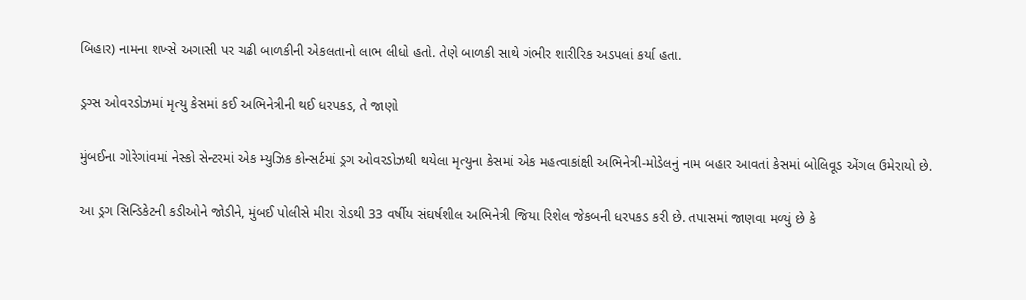બિહાર) નામના શખ્સે અગાસી પર ચઢી બાળકીની એકલતાનો લાભ લીધો હતો. તેણે બાળકી સાથે ગંભીર શારીરિક અડપલાં કર્યા હતા.

ડ્રગ્સ ઓવરડોઝમાં મૃત્યુ કેસમાં કઈ અભિનેત્રીની થઈ ધરપકડ, તે જાણો

મુંબઈના ગોરેગાંવમાં નેસ્કો સેન્ટરમાં એક મ્યુઝિક કોન્સર્ટમાં ડ્રગ ઓવરડોઝથી થયેલા મૃત્યુના કેસમાં એક મહત્વાકાંક્ષી અભિનેત્રી-મોડેલનું નામ બહાર આવતાં કેસમાં બોલિવૂડ એંગલ ઉમેરાયો છે.

આ ડ્રગ સિન્ડિકેટની કડીઓને જોડીને, મુંબઈ પોલીસે મીરા રોડથી 33 વર્ષીય સંઘર્ષશીલ અભિનેત્રી જિયા રિશેલ જેકબની ધરપકડ કરી છે. તપાસમાં જાણવા મળ્યું છે કે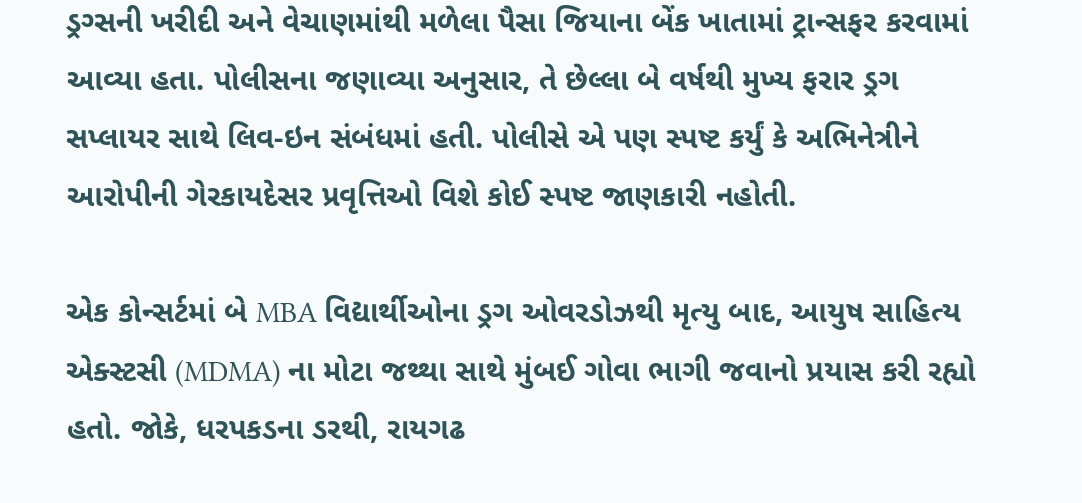ડ્રગ્સની ખરીદી અને વેચાણમાંથી મળેલા પૈસા જિયાના બેંક ખાતામાં ટ્રાન્સફર કરવામાં આવ્યા હતા. પોલીસના જણાવ્યા અનુસાર, તે છેલ્લા બે વર્ષથી મુખ્ય ફરાર ડ્રગ સપ્લાયર સાથે લિવ-ઇન સંબંધમાં હતી. પોલીસે એ પણ સ્પષ્ટ કર્યું કે અભિનેત્રીને આરોપીની ગેરકાયદેસર પ્રવૃત્તિઓ વિશે કોઈ સ્પષ્ટ જાણકારી નહોતી.

એક કોન્સર્ટમાં બે MBA વિદ્યાર્થીઓના ડ્રગ ઓવરડોઝથી મૃત્યુ બાદ, આયુષ સાહિત્ય એક્સ્ટસી (MDMA) ના મોટા જથ્થા સાથે મુંબઈ ગોવા ભાગી જવાનો પ્રયાસ કરી રહ્યો હતો. જોકે, ધરપકડના ડરથી, રાયગઢ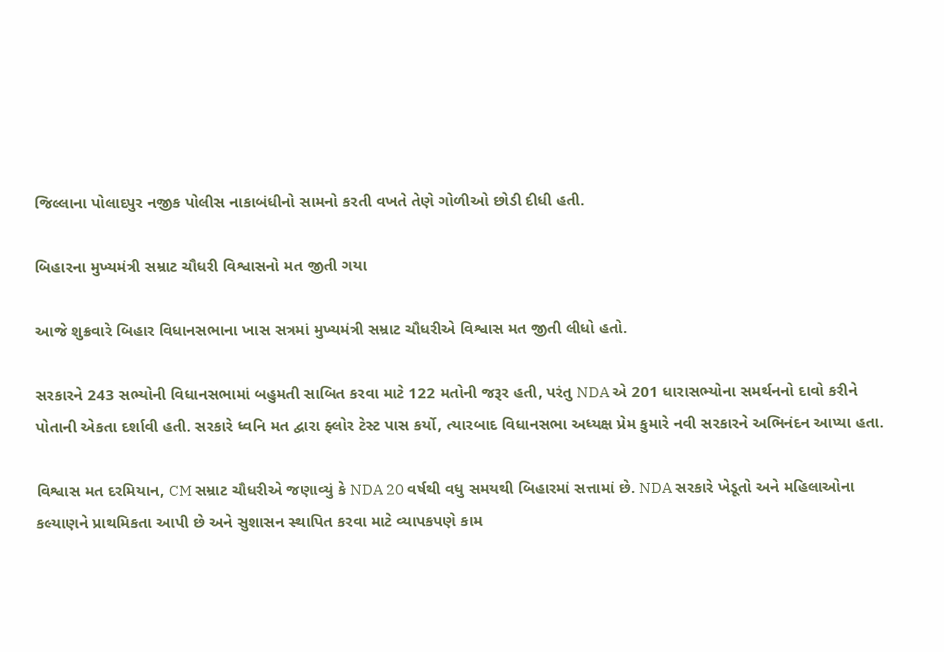જિલ્લાના પોલાદપુર નજીક પોલીસ નાકાબંધીનો સામનો કરતી વખતે તેણે ગોળીઓ છોડી દીધી હતી.

બિહારના મુખ્યમંત્રી સમ્રાટ ચૌધરી વિશ્વાસનો મત જીતી ગયા

આજે શુક્રવારે બિહાર વિધાનસભાના ખાસ સત્રમાં મુખ્યમંત્રી સમ્રાટ ચૌધરીએ વિશ્વાસ મત જીતી લીધો હતો.

સરકારને 243 સભ્યોની વિધાનસભામાં બહુમતી સાબિત કરવા માટે 122 મતોની જરૂર હતી, પરંતુ NDA એ 201 ધારાસભ્યોના સમર્થનનો દાવો કરીને પોતાની એકતા દર્શાવી હતી. સરકારે ધ્વનિ મત દ્વારા ફ્લોર ટેસ્ટ પાસ કર્યો, ત્યારબાદ વિધાનસભા અધ્યક્ષ પ્રેમ કુમારે નવી સરકારને અભિનંદન આપ્યા હતા.

વિશ્વાસ મત દરમિયાન, CM સમ્રાટ ચૌધરીએ જણાવ્યું કે NDA 20 વર્ષથી વધુ સમયથી બિહારમાં સત્તામાં છે. NDA સરકારે ખેડૂતો અને મહિલાઓના કલ્યાણને પ્રાથમિકતા આપી છે અને સુશાસન સ્થાપિત કરવા માટે વ્યાપકપણે કામ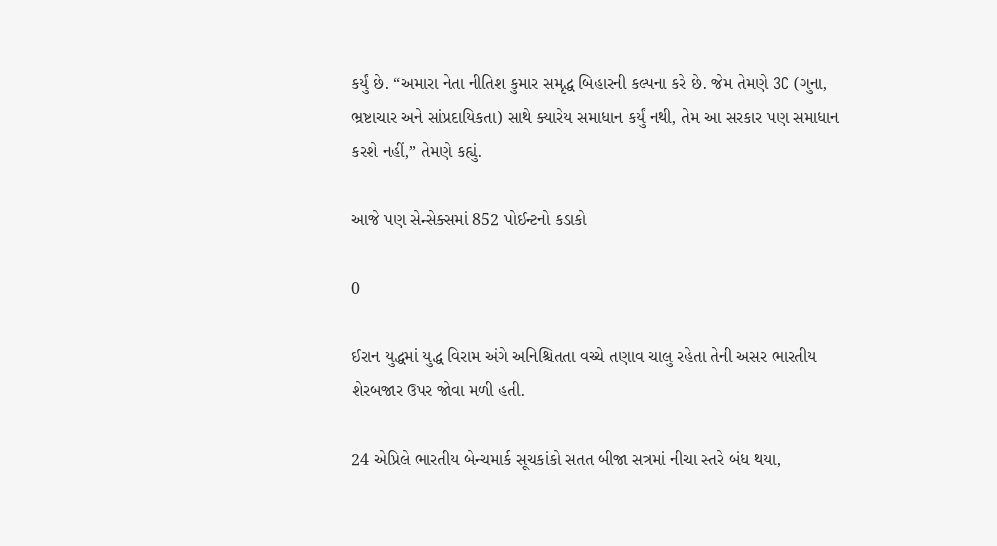કર્યું છે. “અમારા નેતા નીતિશ કુમાર સમૃદ્ધ બિહારની કલ્પના કરે છે. જેમ તેમણે 3C (ગુના, ભ્રષ્ટાચાર અને સાંપ્રદાયિકતા) સાથે ક્યારેય સમાધાન કર્યું નથી, તેમ આ સરકાર પણ સમાધાન કરશે નહીં,” તેમણે કહ્યું.

આજે પણ સેન્સેક્સમાં 852 પોઈન્ટનો કડાકો

0

ઈરાન યુદ્ધમાં યુદ્ધ વિરામ અંગે અનિશ્ચિતતા વચ્ચે તણાવ ચાલુ રહેતા તેની અસર ભારતીય શેરબજાર ઉપર જોવા મળી હતી.

24 એપ્રિલે ભારતીય બેન્ચમાર્ક સૂચકાંકો સતત બીજા સત્રમાં નીચા સ્તરે બંધ થયા,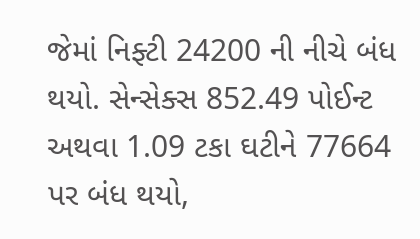જેમાં નિફ્ટી 24200 ની નીચે બંધ થયો. સેન્સેક્સ 852.49 પોઈન્ટ અથવા 1.09 ટકા ઘટીને 77664 પર બંધ થયો,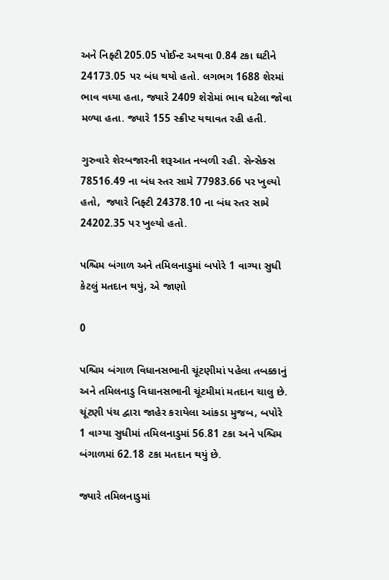અને નિફ્ટી 205.05 પોઈન્ટ અથવા 0.84 ટકા ઘટીને 24173.05 પર બંધ થયો હતો. લગભગ 1688 શેરમાં ભાવ વધ્યા હતા, જ્યારે 2409 શેરોમાં ભાવ ઘટેલા જોવા મળ્યા હતા. જ્યારે 155 સ્ક્રીપ્ટ યથાવત રહી હતી.

ગુરુવારે શેરબજારની શરૂઆત નબળી રહી. સેન્સેક્સ 78516.49 ના બંધ સ્તર સામે 77983.66 પર ખુલ્યો હતો,  જ્યારે નિફ્ટી 24378.10 ના બંધ સ્તર સામે 24202.35 પર ખુલ્યો હતો.

પશ્ચિમ બંગાળ અને તમિલનાડુમાં બપોરે 1 વાગ્યા સુધી કેટલું મતદાન થયું, એ જાણો

0

પશ્ચિમ બંગાળ વિધાનસભાની ચૂંટણીમાં પહેલા તબક્કાનું  અને તમિલનાડુ વિધાનસભાની ચૂંટમીમાં મતદાન ચાલુ છે. ચૂંટણી પંચ દ્વારા જાહેર કરાયેલા આંકડા મુજબ, બપોરે 1 વાગ્યા સુધીમાં તમિલનાડુમાં 56.81 ટકા અને પશ્ચિમ બંગાળમાં 62.18 ટકા મતદાન થયું છે.

જ્યારે તમિલનાડુમાં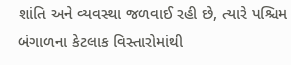શાંતિ અને વ્યવસ્થા જળવાઈ રહી છે, ત્યારે પશ્ચિમ બંગાળના કેટલાક વિસ્તારોમાંથી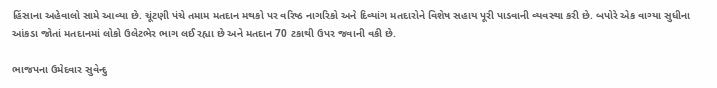હિંસાના અહેવાલો સામે આવ્યા છે. ચૂંટણી પંચે તમામ મતદાન મથકો પર વરિષ્ઠ નાગરિકો અને દિવ્યાંગ મતદારોને વિશેષ સહાય પૂરી પાડવાની વ્યવસ્થા કરી છે. બપોરે એક વાગ્યા સુધીના આંકડા જોતાં મતદાનમાં લોકો ઉલેટભેર ભાગ લઈ રહ્યા છે અને મતદાન 70 ટકાથી ઉપર જવાની વકી છે.

ભાજપના ઉમેદવાર સુવેન્દુ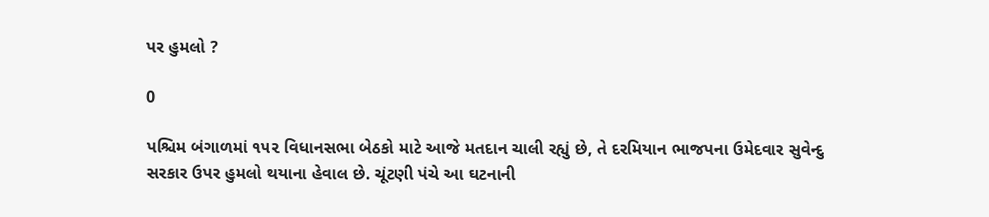પર હુમલો ?

0

પશ્ચિમ બંગાળમાં ૧૫૨ વિધાનસભા બેઠકો માટે આજે મતદાન ચાલી રહ્યું છે, તે દરમિયાન ભાજપના ઉમેદવાર સુવેન્દુ સરકાર ઉપર હુમલો થયાના હેવાલ છે. ચૂંટણી પંચે આ ઘટનાની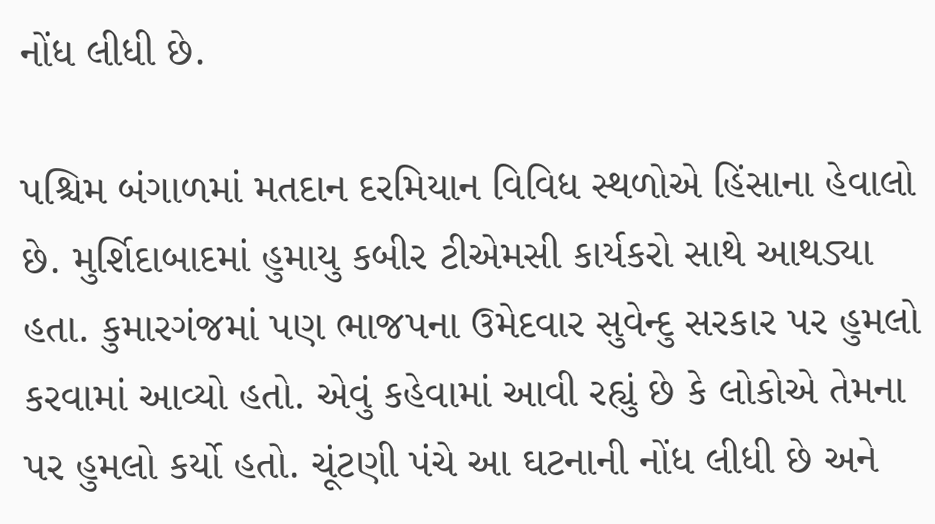નોંધ લીધી છે.

પશ્ચિમ બંગાળમાં મતદાન દરમિયાન વિવિધ સ્થળોએ હિંસાના હેવાલો છે. મુર્શિદાબાદમાં હુમાયુ કબીર ટીએમસી કાર્યકરો સાથે આથડ્યા હતા. કુમારગંજમાં પણ ભાજપના ઉમેદવાર સુવેન્દુ સરકાર પર હુમલો કરવામાં આવ્યો હતો. એવું કહેવામાં આવી રહ્યું છે કે લોકોએ તેમના પર હુમલો કર્યો હતો. ચૂંટણી પંચે આ ઘટનાની નોંધ લીધી છે અને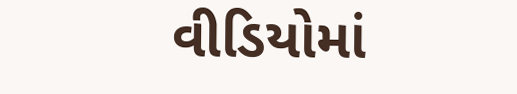વીડિયોમાં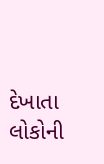દેખાતા લોકોની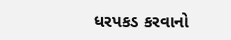ધરપકડ કરવાનો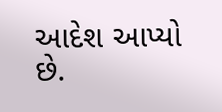આદેશ આપ્યો છે.